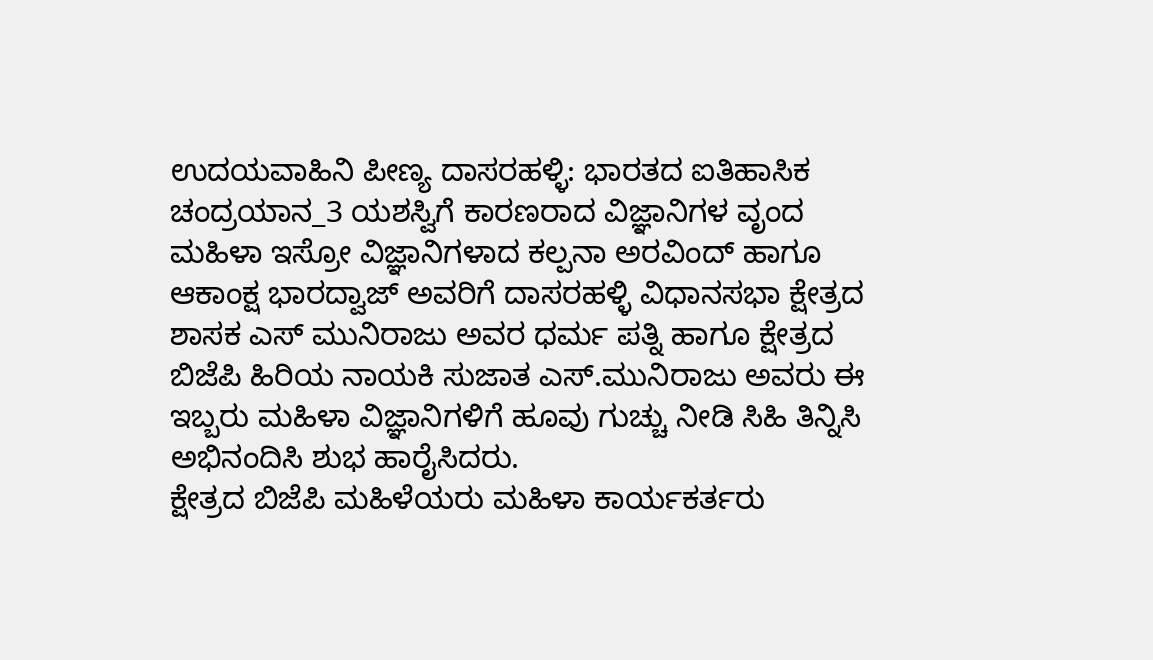ಉದಯವಾಹಿನಿ ಪೀಣ್ಯ ದಾಸರಹಳ್ಳಿ: ಭಾರತದ ಐತಿಹಾಸಿಕ ಚಂದ್ರಯಾನ_3 ಯಶಸ್ವಿಗೆ ಕಾರಣರಾದ ವಿಜ್ಞಾನಿಗಳ ವೃಂದ ಮಹಿಳಾ ಇಸ್ರೋ ವಿಜ್ಞಾನಿಗಳಾದ ಕಲ್ಪನಾ ಅರವಿಂದ್ ಹಾಗೂ ಆಕಾಂಕ್ಷ ಭಾರದ್ವಾಜ್ ಅವರಿಗೆ ದಾಸರಹಳ್ಳಿ ವಿಧಾನಸಭಾ ಕ್ಷೇತ್ರದ ಶಾಸಕ ಎಸ್ ಮುನಿರಾಜು ಅವರ ಧರ್ಮ ಪತ್ನಿ ಹಾಗೂ ಕ್ಷೇತ್ರದ ಬಿಜೆಪಿ ಹಿರಿಯ ನಾಯಕಿ ಸುಜಾತ ಎಸ್.ಮುನಿರಾಜು ಅವರು ಈ ಇಬ್ಬರು ಮಹಿಳಾ ವಿಜ್ಞಾನಿಗಳಿಗೆ ಹೂವು ಗುಚ್ಚು ನೀಡಿ ಸಿಹಿ ತಿನ್ನಿಸಿ ಅಭಿನಂದಿಸಿ ಶುಭ ಹಾರೈಸಿದರು.
ಕ್ಷೇತ್ರದ ಬಿಜೆಪಿ ಮಹಿಳೆಯರು ಮಹಿಳಾ ಕಾರ್ಯಕರ್ತರು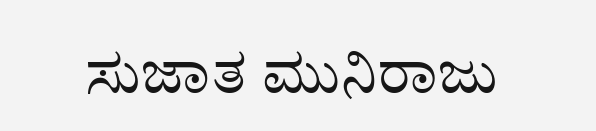ಸುಜಾತ ಮುನಿರಾಜು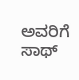ಅವರಿಗೆ ಸಾಥ್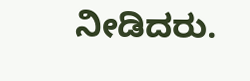ನೀಡಿದರು.